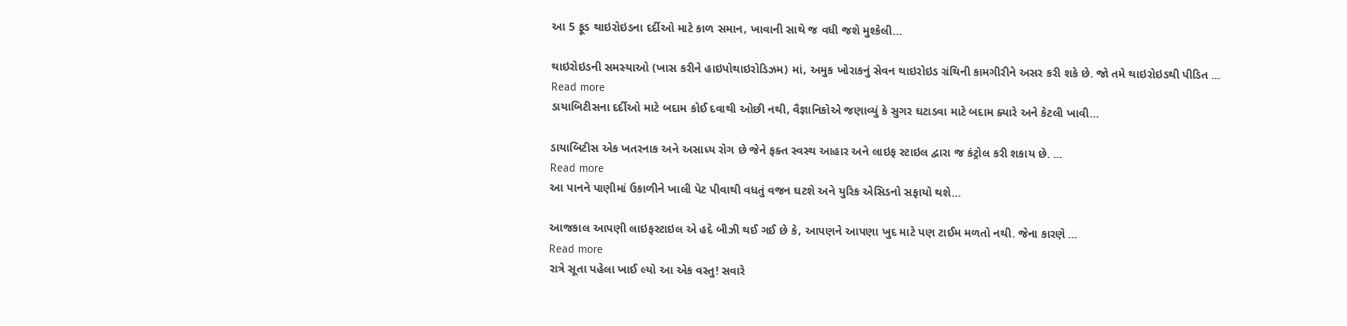આ 5 ફૂડ થાઇરોઇડના દર્દીઓ માટે કાળ સમાન, ખાવાની સાથે જ વધી જશે મુશ્કેલી…

થાઇરોઇડની સમસ્યાઓ (ખાસ કરીને હાઇપોથાઇરોડિઝમ) માં, અમુક ખોરાકનું સેવન થાઇરોઇડ ગ્રંથિની કામગીરીને અસર કરી શકે છે. જો તમે થાઇરોઇડથી પીડિત ...
Read more
ડાયાબિટીસના દર્દીઓ માટે બદામ કોઈ દવાથી ઓછી નથી, વૈજ્ઞાનિકોએ જણાવ્યું કે સુગર ઘટાડવા માટે બદામ ક્યારે અને કેટલી ખાવી…

ડાયાબિટીસ એક ખતરનાક અને અસાધ્ય રોગ છે જેને ફક્ત સ્વસ્થ આહાર અને લાઇફ સ્ટાઇલ દ્વારા જ કંટ્રોલ કરી શકાય છે. ...
Read more
આ પાનને પાણીમાં ઉકાળીને ખાલી પેટ પીવાથી વધતું વજન ઘટશે અને યુરિક એસિડનો સફાયો થશે…

આજકાલ આપણી લાઇફસ્ટાઇલ એ હદે બીઝી થઈ ગઈ છે કે, આપણને આપણા ખુદ માટે પણ ટાઈમ મળતો નથી. જેના કારણે ...
Read more
રાત્રે સૂતા પહેલા ખાઈ લ્યો આ એક વસ્તુ! સવારે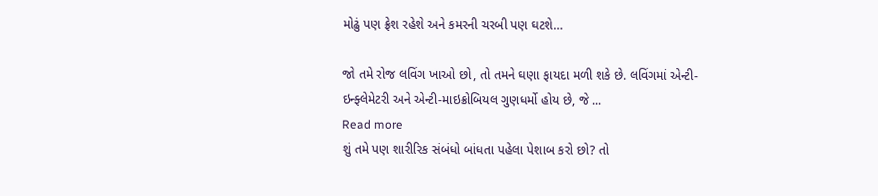મોઢું પણ ફ્રેશ રહેશે અને કમરની ચરબી પણ ઘટશે…

જો તમે રોજ લવિંગ ખાઓ છો, તો તમને ઘણા ફાયદા મળી શકે છે. લવિંગમાં એન્ટી-ઇન્ફ્લેમેટરી અને એન્ટી-માઇક્રોબિયલ ગુણધર્મો હોય છે, જે ...
Read more
શું તમે પણ શારીરિક સંબંધો બાંધતા પહેલા પેશાબ કરો છો? તો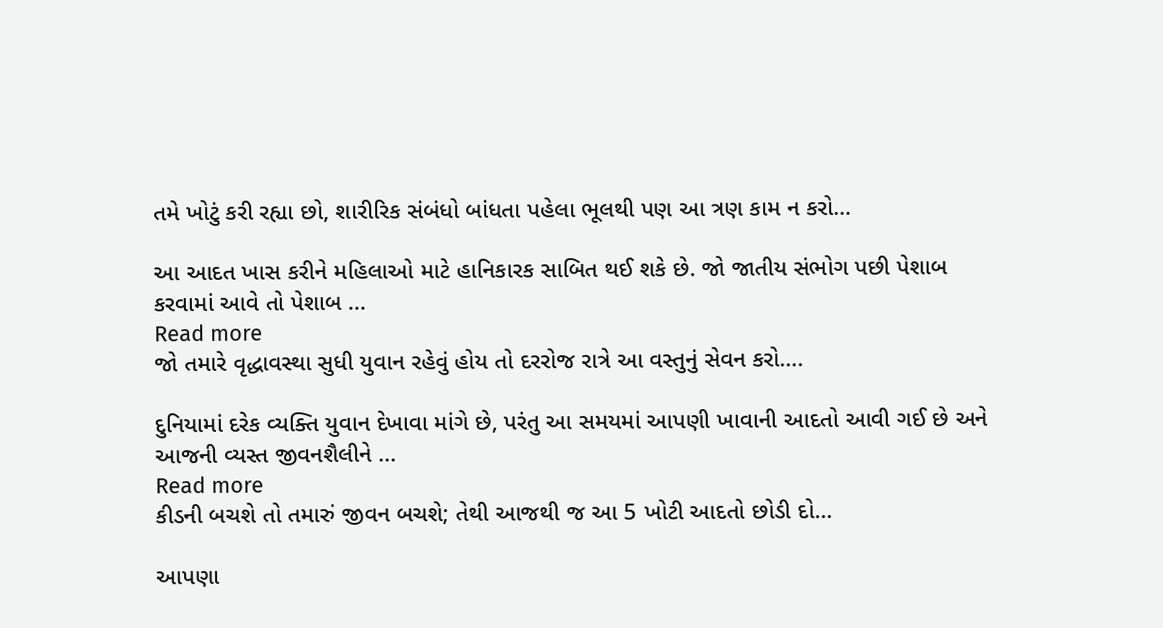તમે ખોટું કરી રહ્યા છો, શારીરિક સંબંધો બાંધતા પહેલા ભૂલથી પણ આ ત્રણ કામ ન કરો…

આ આદત ખાસ કરીને મહિલાઓ માટે હાનિકારક સાબિત થઈ શકે છે. જો જાતીય સંભોગ પછી પેશાબ કરવામાં આવે તો પેશાબ ...
Read more
જો તમારે વૃદ્ધાવસ્થા સુધી યુવાન રહેવું હોય તો દરરોજ રાત્રે આ વસ્તુનું સેવન કરો….

દુનિયામાં દરેક વ્યક્તિ યુવાન દેખાવા માંગે છે, પરંતુ આ સમયમાં આપણી ખાવાની આદતો આવી ગઈ છે અને આજની વ્યસ્ત જીવનશૈલીને ...
Read more
કીડની બચશે તો તમારું જીવન બચશે; તેથી આજથી જ આ 5 ખોટી આદતો છોડી દો…

આપણા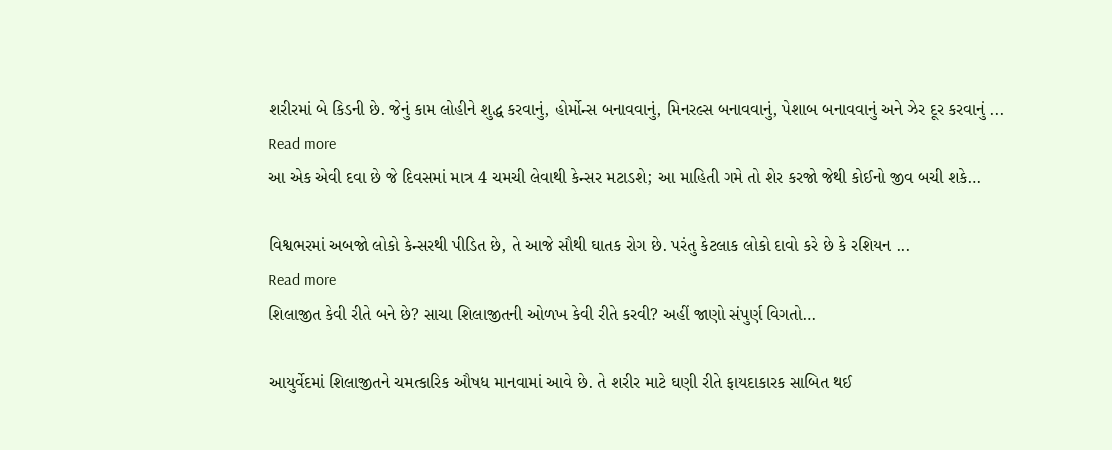શરીરમાં બે કિડની છે. જેનું કામ લોહીને શુદ્ધ કરવાનું, હોર્મોન્સ બનાવવાનું, મિનરલ્સ બનાવવાનું, પેશાબ બનાવવાનું અને ઝેર દૂર કરવાનું ...
Read more
આ એક એવી દવા છે જે દિવસમાં માત્ર 4 ચમચી લેવાથી કેન્સર મટાડશે; આ માહિતી ગમે તો શેર કરજો જેથી કોઈનો જીવ બચી શકે…

વિશ્વભરમાં અબજો લોકો કેન્સરથી પીડિત છે, તે આજે સૌથી ઘાતક રોગ છે. પરંતુ કેટલાક લોકો દાવો કરે છે કે રશિયન ...
Read more
શિલાજીત કેવી રીતે બને છે? સાચા શિલાજીતની ઓળખ કેવી રીતે કરવી? અહીં જાણો સંપુર્ણ વિગતો…

આયુર્વેદમાં શિલાજીતને ચમત્કારિક ઔષધ માનવામાં આવે છે. તે શરીર માટે ઘણી રીતે ફાયદાકારક સાબિત થઈ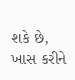શકે છે, ખાસ કરીને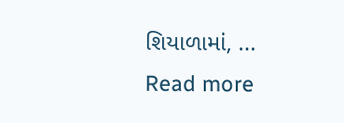શિયાળામાં, ...
Read more